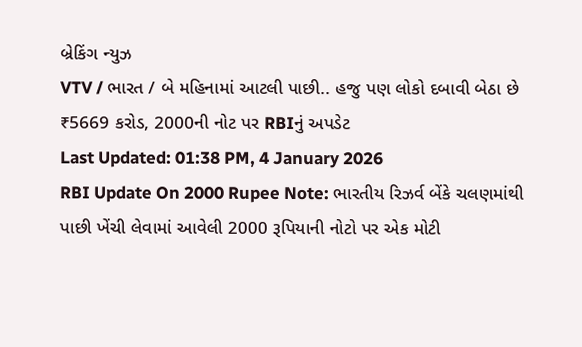બ્રેકિંગ ન્યુઝ
VTV / ભારત / બે મહિનામાં આટલી પાછી.. હજુ પણ લોકો દબાવી બેઠા છે ₹5669 કરોડ, 2000ની નોટ પર RBIનું અપડેટ
Last Updated: 01:38 PM, 4 January 2026
RBI Update On 2000 Rupee Note: ભારતીય રિઝર્વ બેંકે ચલણમાંથી પાછી ખેંચી લેવામાં આવેલી 2000 રૂપિયાની નોટો પર એક મોટી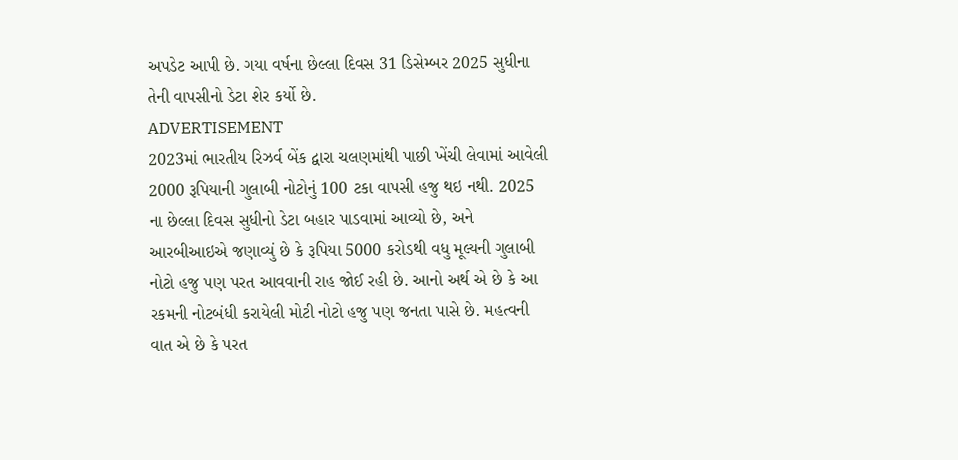અપડેટ આપી છે. ગયા વર્ષના છેલ્લા દિવસ 31 ડિસેમ્બર 2025 સુધીના તેની વાપસીનો ડેટા શેર કર્યો છે.
ADVERTISEMENT
2023માં ભારતીય રિઝર્વ બેંક દ્વારા ચલણમાંથી પાછી ખેંચી લેવામાં આવેલી 2000 રૂપિયાની ગુલાબી નોટોનું 100 ટકા વાપસી હજુ થઇ નથી. 2025 ના છેલ્લા દિવસ સુધીનો ડેટા બહાર પાડવામાં આવ્યો છે, અને આરબીઆઇએ જણાવ્યું છે કે રૂપિયા 5000 કરોડથી વધુ મૂલ્યની ગુલાબી નોટો હજુ પણ પરત આવવાની રાહ જોઈ રહી છે. આનો અર્થ એ છે કે આ રકમની નોટબંધી કરાયેલી મોટી નોટો હજુ પણ જનતા પાસે છે. મહત્વની વાત એ છે કે પરત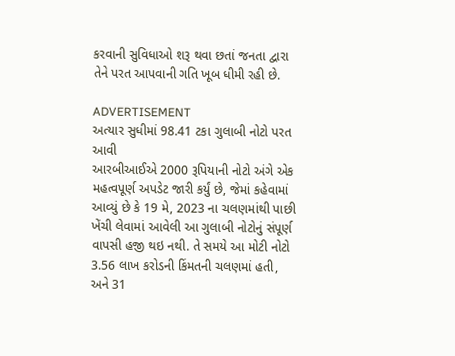કરવાની સુવિધાઓ શરૂ થવા છતાં જનતા દ્વારા તેને પરત આપવાની ગતિ ખૂબ ધીમી રહી છે.

ADVERTISEMENT
અત્યાર સુધીમાં 98.41 ટકા ગુલાબી નોટો પરત આવી
આરબીઆઈએ 2000 રૂપિયાની નોટો અંગે એક મહત્વપૂર્ણ અપડેટ જારી કર્યું છે, જેમાં કહેવામાં આવ્યું છે કે 19 મે, 2023 ના ચલણમાંથી પાછી ખેંચી લેવામાં આવેલી આ ગુલાબી નોટોનું સંપૂર્ણ વાપસી હજી થઇ નથી. તે સમયે આ મોટી નોટો 3.56 લાખ કરોડની કિંમતની ચલણમાં હતી, અને 31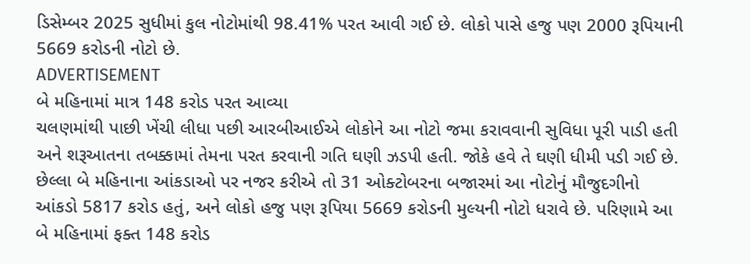ડિસેમ્બર 2025 સુધીમાં કુલ નોટોમાંથી 98.41% પરત આવી ગઈ છે. લોકો પાસે હજુ પણ 2000 રૂપિયાની 5669 કરોડની નોટો છે.
ADVERTISEMENT
બે મહિનામાં માત્ર 148 કરોડ પરત આવ્યા
ચલણમાંથી પાછી ખેંચી લીધા પછી આરબીઆઈએ લોકોને આ નોટો જમા કરાવવાની સુવિધા પૂરી પાડી હતી અને શરૂઆતના તબક્કામાં તેમના પરત કરવાની ગતિ ઘણી ઝડપી હતી. જોકે હવે તે ઘણી ધીમી પડી ગઈ છે. છેલ્લા બે મહિનાના આંકડાઓ પર નજર કરીએ તો 31 ઓક્ટોબરના બજારમાં આ નોટોનું મૌજુદગીનો આંકડો 5817 કરોડ હતું, અને લોકો હજુ પણ રૂપિયા 5669 કરોડની મુલ્યની નોટો ધરાવે છે. પરિણામે આ બે મહિનામાં ફક્ત 148 કરોડ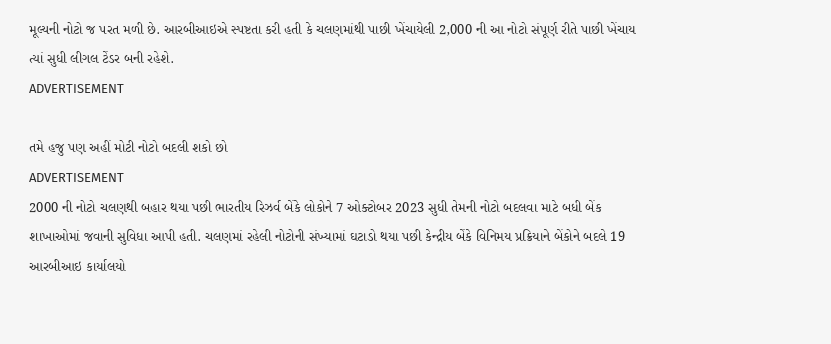મૂલ્યની નોટો જ પરત મળી છે. આરબીઆઇએ સ્પષ્ટતા કરી હતી કે ચલણમાંથી પાછી ખેંચાયેલી 2,000 ની આ નોટો સંપૂર્ણ રીતે પાછી ખેંચાય ત્યાં સુધી લીગલ ટેંડર બની રહેશે.
ADVERTISEMENT

તમે હજુ પણ અહીં મોટી નોટો બદલી શકો છો
ADVERTISEMENT
2000 ની નોટો ચલણથી બહાર થયા પછી ભારતીય રિઝર્વ બેંકે લોકોને 7 ઓક્ટોબર 2023 સુધી તેમની નોટો બદલવા માટે બધી બેંક શાખાઓમાં જવાની સુવિધા આપી હતી. ચલણમાં રહેલી નોટોની સંખ્યામાં ઘટાડો થયા પછી કેન્દ્રીય બેંકે વિનિમય પ્રક્રિયાને બેંકોને બદલે 19 આરબીઆઇ કાર્યાલયો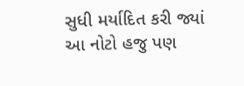સુધી મર્યાદિત કરી જ્યાં આ નોટો હજુ પણ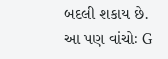બદલી શકાય છે.
આ પણ વાંચોઃ G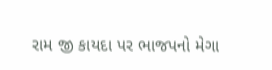રામ જી કાયદા પર ભાજપનો મેગા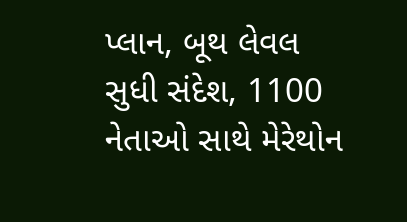પ્લાન, બૂથ લેવલ સુધી સંદેશ, 1100 નેતાઓ સાથે મેરેથોન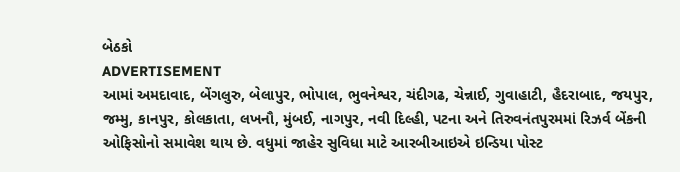બેઠકો
ADVERTISEMENT
આમાં અમદાવાદ, બેંગલુરુ, બેલાપુર, ભોપાલ, ભુવનેશ્વર, ચંદીગઢ, ચેન્નાઈ, ગુવાહાટી, હૈદરાબાદ, જયપુર, જમ્મુ, કાનપુર, કોલકાતા, લખનૌ, મુંબઈ, નાગપુર, નવી દિલ્હી, પટના અને તિરુવનંતપુરમમાં રિઝર્વ બેંકની ઓફિસોનો સમાવેશ થાય છે. વધુમાં જાહેર સુવિધા માટે આરબીઆઇએ ઇન્ડિયા પોસ્ટ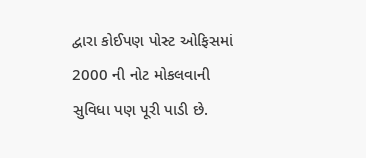દ્વારા કોઈપણ પોસ્ટ ઓફિસમાં 2000 ની નોટ મોકલવાની સુવિધા પણ પૂરી પાડી છે.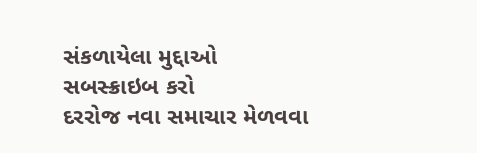સંકળાયેલા મુદ્દાઓ
સબસ્ક્રાઇબ કરો
દરરોજ નવા સમાચાર મેળવવા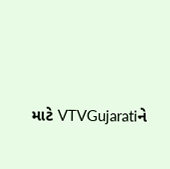માટે VTVGujaratiને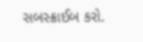સબસ્ક્રાઈબ કરો.